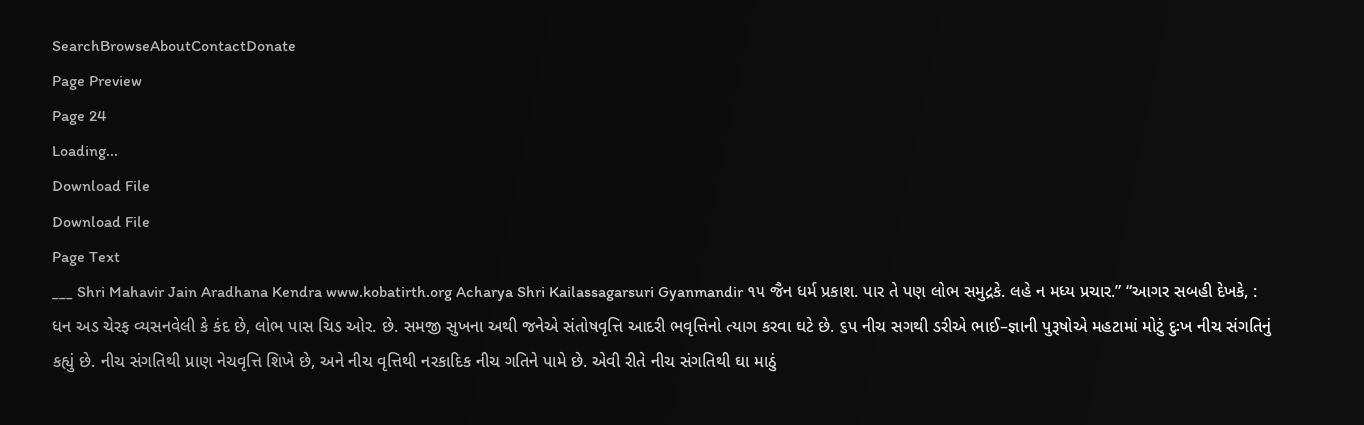SearchBrowseAboutContactDonate
Page Preview
Page 24
Loading...
Download File
Download File
Page Text
___ Shri Mahavir Jain Aradhana Kendra www.kobatirth.org Acharya Shri Kailassagarsuri Gyanmandir ૧૫ જૈન ધર્મ પ્રકાશ. પાર તે પણ લોભ સમુદ્રકે. લહે ન મધ્ય પ્રચાર.” “આગર સબહી દેખકે, : ધન અડ ચેરફ વ્યસનવેલી કે કંદ છે, લોભ પાસ ચિડ ઓર. છે. સમજી સુખના અથી જનેએ સંતોષવૃત્તિ આદરી ભવૃત્તિનો ત્યાગ કરવા ઘટે છે. ૬પ નીચ સગથી ડરીએ ભાઈ–જ્ઞાની પુરૂષોએ મહટામાં મોટું દુઃખ નીચ સંગતિનું કહ્યું છે. નીચ સંગતિથી પ્રાણ નેચવૃત્તિ શિખે છે, અને નીચ વૃત્તિથી નરકાદિક નીચ ગતિને પામે છે. એવી રીતે નીચ સંગતિથી ઘા માઠું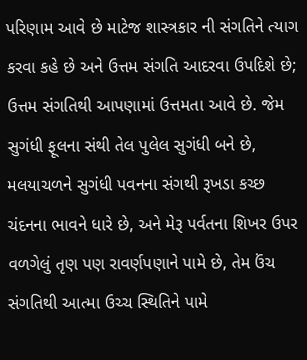પરિણામ આવે છે માટેજ શાસ્ત્રકાર ની સંગતિને ત્યાગ કરવા કહે છે અને ઉત્તમ સંગતિ આદરવા ઉપદિશે છે; ઉત્તમ સંગતિથી આપણામાં ઉત્તમતા આવે છે. જેમ સુગંધી ફૂલના સંથી તેલ પુલેલ સુગંધી બને છે, મલયાચળને સુગંધી પવનના સંગથી રૂખડા કચ્છ ચંદનના ભાવને ધારે છે, અને મેરૂ પર્વતના શિખર ઉપર વળગેલું તૃણ પણ રાવર્ણપણાને પામે છે, તેમ ઉંચ સંગતિથી આત્મા ઉચ્ચ સ્થિતિને પામે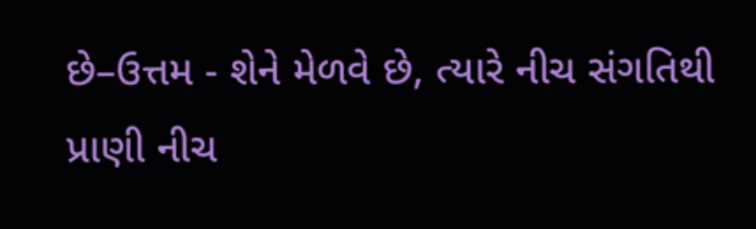છે–ઉત્તમ - શેને મેળવે છે, ત્યારે નીચ સંગતિથી પ્રાણી નીચ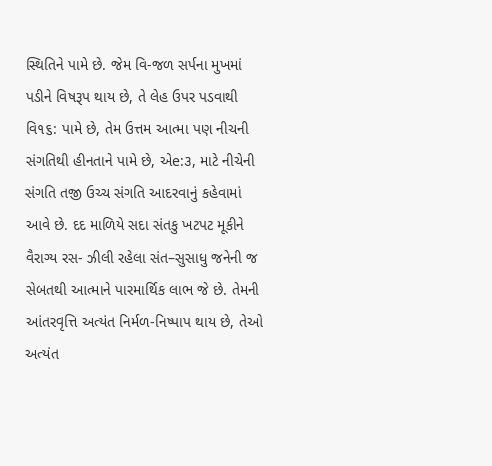સ્થિતિને પામે છે. જેમ વિ-જળ સર્પના મુખમાં પડીને વિષરૂપ થાય છે, તે લેહ ઉપર પડવાથી વિ૧૬: પામે છે, તેમ ઉત્તમ આત્મા પણ નીચની સંગતિથી હીનતાને પામે છે, એe:૩, માટે નીચેની સંગતિ તજી ઉચ્ચ સંગતિ આદરવાનું કહેવામાં આવે છે. દદ માળિયે સદા સંતકુ ખટપટ મૂકીને વૈરાગ્ય રસ- ઝીલી રહેલા સંત–સુસાધુ જનેની જ સેબતથી આત્માને પારમાર્થિક લાભ જે છે. તેમની આંતરવૃત્તિ અત્યંત નિર્મળ-નિષ્પાપ થાય છે, તેઓ અત્યંત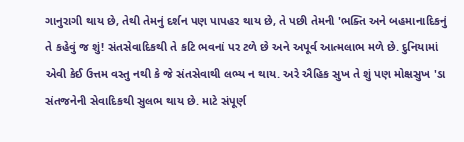ગાનુરાગી થાય છે, તેથી તેમનું દર્શન પણ પાપહર થાય છે, તે પછી તેમની 'ભક્તિ અને બહમાનાદિકનું તે કહેવું જ શું! સંતસેવાદિકથી તે કટિ ભવનાં પર ટળે છે અને અપૂર્વ આત્મલાભ મળે છે. દુનિયામાં એવી કેઈ ઉત્તમ વસ્તુ નથી કે જે સંતસેવાથી લભ્ય ન થાય. અરે ઐહિક સુખ તે શું પણ મોક્ષસુખ 'ડા સંતજનેની સેવાદિકથી સુલભ થાય છે. માટે સંપૂર્ણ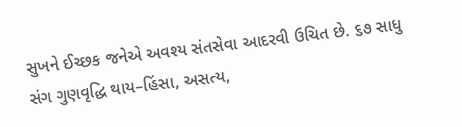સુખને ઈચ્છક જનેએ અવશ્ય સંતસેવા આદરવી ઉચિત છે. ૬૭ સાધુ સંગ ગુણવૃદ્ધિ થાય–હિંસા, અસત્ય,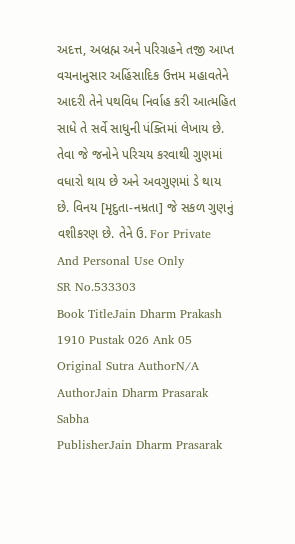અદત્ત, અબ્રહ્મ અને પરિગ્રહને તજી આપ્ત વચનાનુસાર અહિંસાદિક ઉત્તમ મહાવતેને આદરી તેને પથવિધ નિર્વાહ કરી આત્મહિત સાધે તે સર્વે સાધુની પંક્તિમાં લેખાય છે. તેવા જે જનોને પરિચય કરવાથી ગુણમાં વધારો થાય છે અને અવગુણમાં ડે થાય છે. વિનય [મૃદુતા-નમ્રતા] જે સકળ ગુણનું વશીકરણ છે. તેને ઉ. For Private And Personal Use Only
SR No.533303
Book TitleJain Dharm Prakash 1910 Pustak 026 Ank 05
Original Sutra AuthorN/A
AuthorJain Dharm Prasarak Sabha
PublisherJain Dharm Prasarak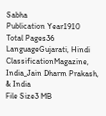Sabha
Publication Year1910
Total Pages36
LanguageGujarati, Hindi
ClassificationMagazine, India_Jain Dharm Prakash, & India
File Size3 MB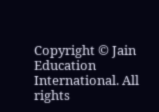Copyright © Jain Education International. All rights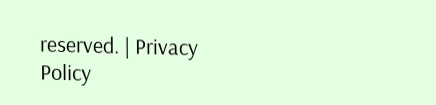reserved. | Privacy Policy